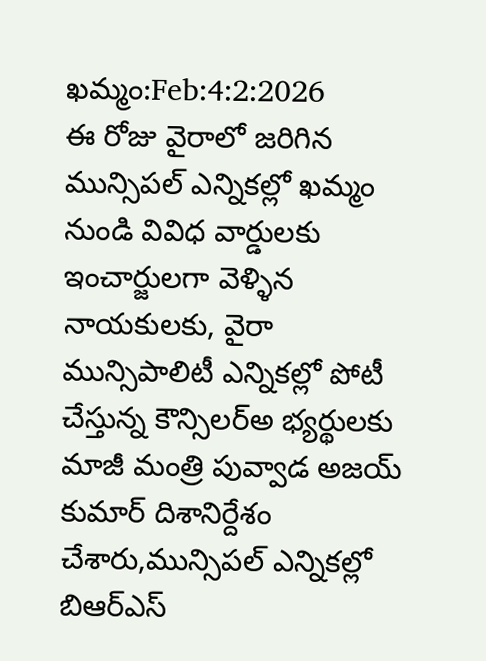ఖమ్మం:Feb:4:2:2026
ఈ రోజు వైరాలో జరిగిన మున్సిపల్ ఎన్నికల్లో ఖమ్మం నుండి వివిధ వార్డులకు ఇంచార్జులగా వెళ్ళిన నాయకులకు, వైరా మున్సిపాలిటీ ఎన్నికల్లో పోటీ చేస్తున్న కౌన్సిలర్అ భ్యర్థులకు మాజీ మంత్రి పువ్వాడ అజయ్ కుమార్ దిశానిర్దేశం చేశారు,మున్సిపల్ ఎన్నికల్లో బిఆర్ఎస్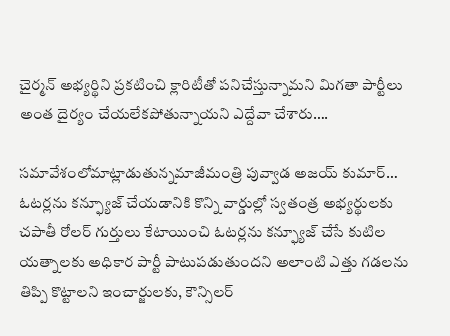చైర్మన్ అభ్యర్థిని ప్రకటించి క్లారిటీతో పనిచేస్తున్నామని మిగతా పార్టీలు అంత దైర్యం చేయలేకపోతున్నాయని ఎద్దేవా చేశారు….

సమావేశంలోమాట్లాడుతున్నమాజీమంత్రి పువ్వాడ అజయ్ కుమార్…
ఓటర్లను కన్ఫ్యూజ్ చేయడానికి కొన్ని వార్డుల్లో స్వతంత్ర అభ్యర్థులకు చపాతీ రోలర్ గుర్తులు కేటాయించి ఓటర్లను కన్ఫ్యూజ్ చేసే కుటిల యత్నాలకు అధికార పార్టీ పాటుపడుతుందని అలాంటి ఎత్తు గడలను తిప్పి కొట్టాలని ఇంచార్జులకు, కౌన్సిలర్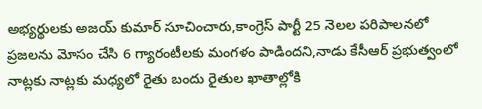అభ్యర్థులకు అజయ్ కుమార్ సూచించారు,కాంగ్రెస్ పార్టీ 25 నెలల పరిపాలనలో ప్రజలను మోసం చేసి 6 గ్యారంటీలకు మంగళం పాడిందని,నాడు కేసీఆర్ ప్రభుత్వంలో నాట్లకు నాట్లకు మధ్యలో రైతు బందు రైతుల ఖాతాల్లోకి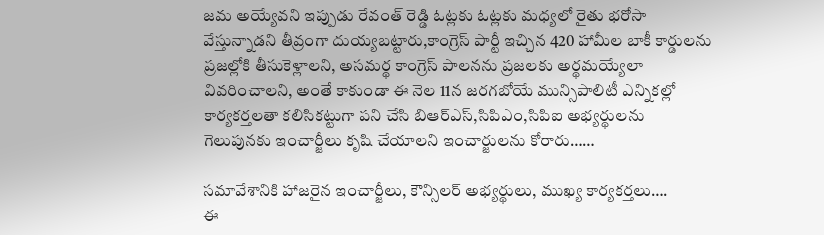జమ అయ్యేవని ఇప్పుడు రేవంత్ రెడ్డి ఓట్లకు ఓట్లకు మధ్యలో రైతు భరోసా వేస్తున్నాడని తీవ్రంగా దుయ్యబట్టారు,కాంగ్రెస్ పార్టీ ఇచ్చిన 420 హామీల బాకీ కార్డులను ప్రజల్లోకి తీసుకెళ్లాలని, అసమర్థ కాంగ్రెస్ పాలనను ప్రజలకు అర్థమయ్యేలా వివరించాలని, అంతే కాకుండా ఈ నెల 11న జరగబోయే మున్సిపాలిటీ ఎన్నికల్లో కార్యకర్తలతా కలిసికట్టుగా పని చేసి బిఆర్ఎస్,సిపిఎం,సిపిఐ అభ్యర్థులను గెలుపునకు ఇంచార్జీలు కృషి చేయాలని ఇంచార్జులను కోరారు……

సమావేశానికి హాజరైన ఇంచార్జీలు, కౌన్సిలర్ అభ్యర్థులు, ముఖ్య కార్యకర్తలు….
ఈ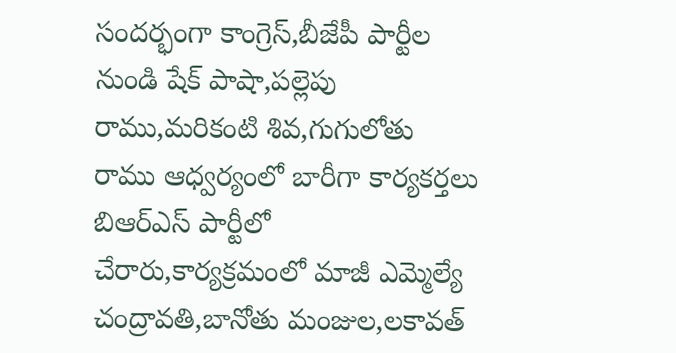సందర్భంగా కాంగ్రెస్,బీజేపీ పార్టీల నుండి షేక్ పాషా,పల్లెపు రాము,మరికంటి శివ,గుగులోతు రాము ఆధ్వర్యంలో బారీగా కార్యకర్తలు బిఆర్ఎస్ పార్టీలో చేరారు,కార్యక్రమంలో మాజీ ఎమ్మెల్యే చంద్రావతి,బానోతు మంజుల,లకావత్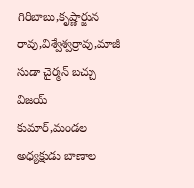గిరిబాబు,కృష్ణార్జున రావు,విశ్వేశ్వర్రావు,మాజీ సుడా చైర్మన్ బచ్చు విజయ్ కుమార్,మండల అధ్యక్షుడు బాణాల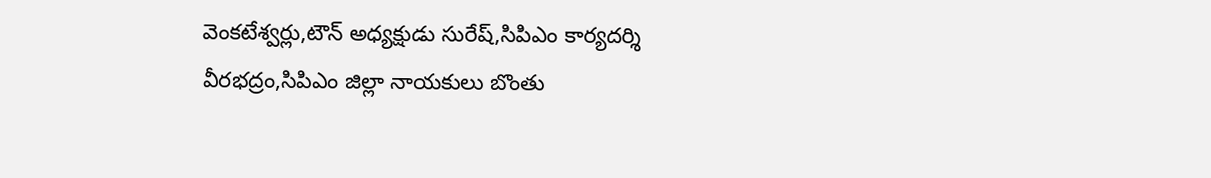వెంకటేశ్వర్లు,టౌన్ అధ్యక్షుడు సురేష్,సిపిఎం కార్యదర్శి వీరభద్రం,సిపిఎం జిల్లా నాయకులు బొంతు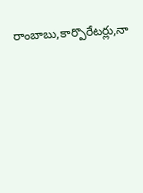రాంబాబు,కార్పొరేటర్లు,నా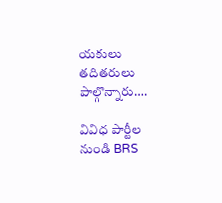యకులు తదితరులు పాల్గొన్నారు….

వివిధ పార్టీల నుండి BRS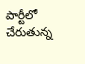పార్టీలో చేరుతున్న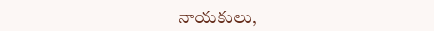నాయకులు,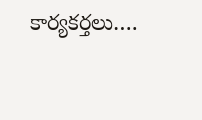కార్యకర్తలు….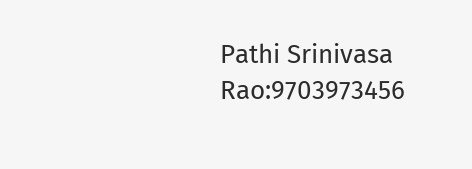Pathi Srinivasa Rao:9703973456